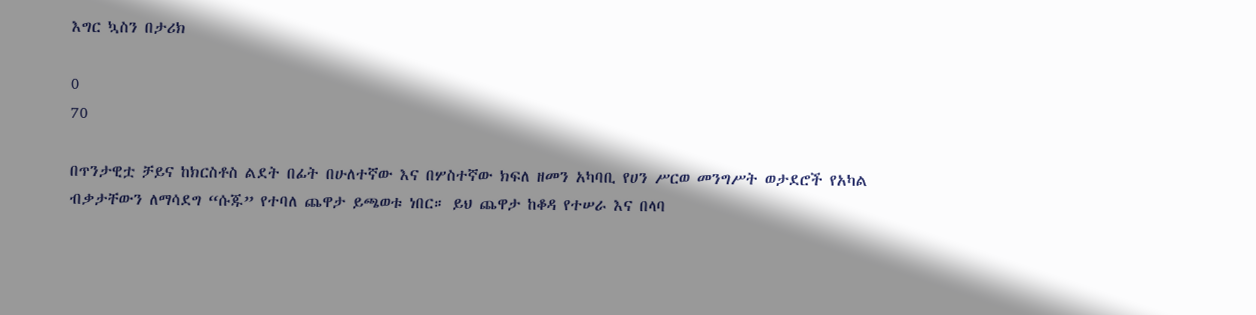እግር ኳስን በታሪክ

0
70

በጥንታዊቷ ቻይና ከክርስቶስ ልደት በፊት በሁለተኛው እና በሦስተኛው ክፍለ ዘመን አካባቢ የሀን ሥርወ መንግሥት ወታደሮች የአካል ብቃታቸውን ለማሳደግ “ሱጁ” የተባለ ጨዋታ ይጫወቱ ነበር። ይህ ጨዋታ ከቆዳ የተሠራ እና በላባ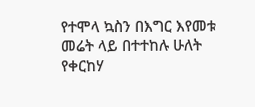የተሞላ ኳስን በእግር እየመቱ መሬት ላይ በተተከሉ ሁለት የቀርከሃ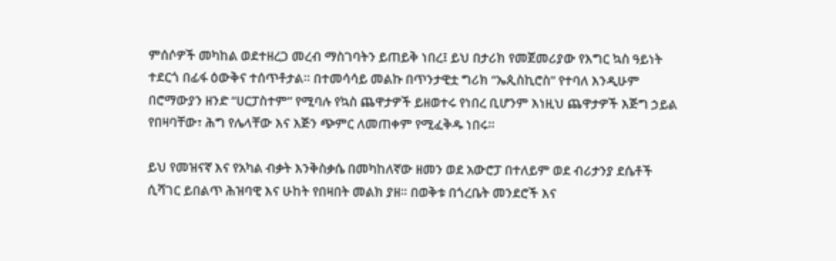ምሰሶዎች መካከል ወደተዘረጋ መረብ ማስገባትን ይጠይቅ ነበረ፤ ይህ በታሪክ የመጀመሪያው የእግር ኳስ ዓይነት ተደርጎ በፊፋ ዕውቅና ተሰጥቶታል። በተመሳሳይ መልኩ በጥንታዊቷ ግሪክ “ኤጲስኪሮስ” የተባለ እንዲሁም በሮማውያን ዘንድ “ሀርፓስተም” የሚባሉ የኳስ ጨዋታዎች ይዘወተሩ የነበረ ቢሆንም እነዚህ ጨዋታዎች እጅግ ኃይል የበዛባቸው፣ ሕግ የሌላቸው እና እጅን ጭምር ለመጠቀም የሚፈቅዱ ነበሩ።

ይህ የመዝናኛ እና የአካል ብቃት እንቅስቃሴ በመካከለኛው ዘመን ወደ አውሮፓ በተለይም ወደ ብሪታንያ ደሴቶች ሲሻገር ይበልጥ ሕዝባዊ እና ሁከት የበዛበት መልክ ያዘ። በወቅቱ በጎረቤት መንደሮች እና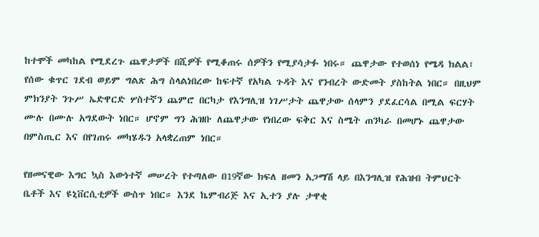ከተሞች መካከል የሚደረጉ ጨዋታዎች በሺዎች የሚቆጠሩ ሰዎችን የሚያሳታፉ ነበሩ። ጨዋታው የተወሰነ የሜዳ ክልል፣ የሰው ቁጥር ገደብ ወይም ግልጽ ሕግ ስላልነበረው ከፍተኛ የአካል ጉዳት እና የንብረት ውድመት ያስከትል ነበር። በዚህም ምክንያት ንጉሥ ኤድዋርድ ሦስተኛን ጨምሮ በርካታ የእንግሊዝ ነገሥታት ጨዋታው ሰላምን ያደፈርሳል በሚል ፍርሃት ሙሉ በሙሉ አግደውት ነበር። ሆኖም ግን ሕዝቡ ለጨዋታው የነበረው ፍቅር እና ስሜት ጠንካራ በመሆኑ ጨዋታው በምስጢር እና በየገጠሩ መካሄዱን አላቋረጠም ነበር።

የዘመናዊው እግር ኳስ እውነተኛ መሠረት የተጣለው በ19ኛው ክፍለ ዘመን አጋማሽ ላይ በእንግሊዝ የሕዝብ ትምህርት ቤቶች እና ዩኒቨርሲቲዎች ውስጥ ነበር። እንደ ኬምብሪጅ እና ኢተን ያሉ ታዋቂ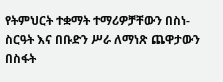የትምህርት ተቋማት ተማሪዎቻቸውን በስነ-ስርዓት እና በቡድን ሥራ ለማነጽ ጨዋታውን በስፋት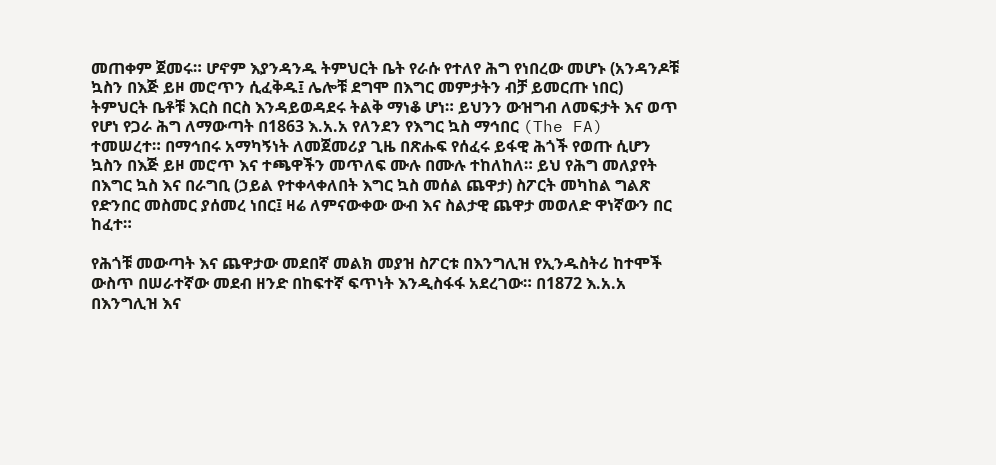መጠቀም ጀመሩ። ሆኖም እያንዳንዱ ትምህርት ቤት የራሱ የተለየ ሕግ የነበረው መሆኑ (አንዳንዶቹ ኳስን በእጅ ይዞ መሮጥን ሲፈቅዱ፤ ሌሎቹ ደግሞ በእግር መምታትን ብቻ ይመርጡ ነበር) ትምህርት ቤቶቹ እርስ በርስ እንዳይወዳደሩ ትልቅ ማነቆ ሆነ። ይህንን ውዝግብ ለመፍታት እና ወጥ የሆነ የጋራ ሕግ ለማውጣት በ1863 እ.አ.አ የለንደን የእግር ኳስ ማኅበር (The FA) ተመሠረተ። በማኅበሩ አማካኝነት ለመጀመሪያ ጊዜ በጽሑፍ የሰፈሩ ይፋዊ ሕጎች የወጡ ሲሆን ኳስን በእጅ ይዞ መሮጥ እና ተጫዋችን መጥለፍ ሙሉ በሙሉ ተከለከለ። ይህ የሕግ መለያየት በእግር ኳስ እና በራግቢ (ኃይል የተቀላቀለበት እግር ኳስ መሰል ጨዋታ) ስፖርት መካከል ግልጽ የድንበር መስመር ያሰመረ ነበር፤ ዛሬ ለምናውቀው ውብ እና ስልታዊ ጨዋታ መወለድ ዋነኛውን በር ከፈተ።

የሕጎቹ መውጣት እና ጨዋታው መደበኛ መልክ መያዝ ስፖርቱ በእንግሊዝ የኢንዱስትሪ ከተሞች ውስጥ በሠራተኛው መደብ ዘንድ በከፍተኛ ፍጥነት እንዲስፋፋ አደረገው። በ1872 እ.አ.አ በእንግሊዝ እና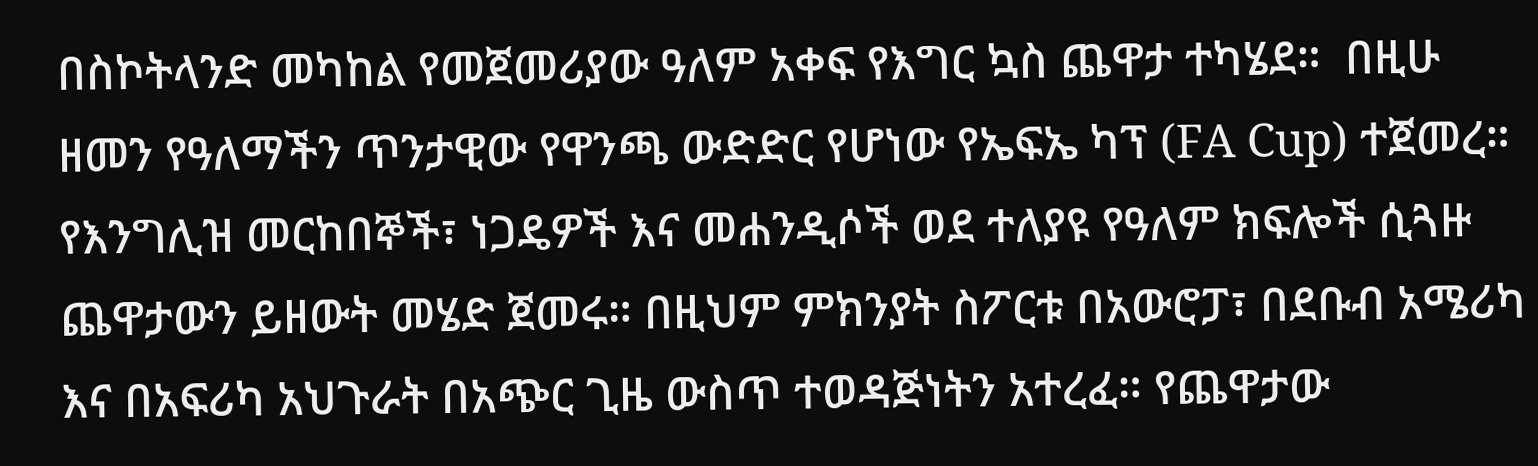በስኮትላንድ መካከል የመጀመሪያው ዓለም አቀፍ የእግር ኳስ ጨዋታ ተካሄደ።  በዚሁ ዘመን የዓለማችን ጥንታዊው የዋንጫ ውድድር የሆነው የኤፍኤ ካፕ (FA Cup) ተጀመረ። የእንግሊዝ መርከበኞች፣ ነጋዴዎች እና መሐንዲሶች ወደ ተለያዩ የዓለም ክፍሎች ሲጓዙ ጨዋታውን ይዘውት መሄድ ጀመሩ። በዚህም ምክንያት ስፖርቱ በአውሮፓ፣ በደቡብ አሜሪካ እና በአፍሪካ አህጉራት በአጭር ጊዜ ውስጥ ተወዳጅነትን አተረፈ። የጨዋታው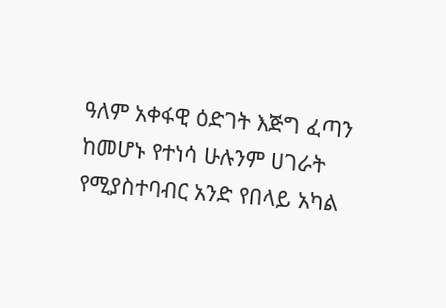ዓለም አቀፋዊ ዕድገት እጅግ ፈጣን ከመሆኑ የተነሳ ሁሉንም ሀገራት የሚያስተባብር አንድ የበላይ አካል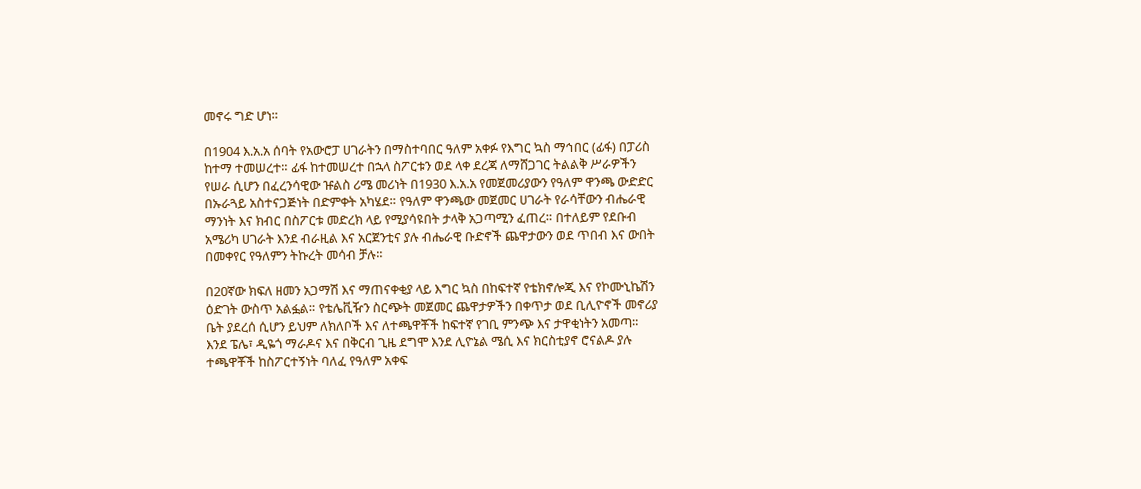መኖሩ ግድ ሆነ።

በ1904 እ.አ.አ ሰባት የአውሮፓ ሀገራትን በማስተባበር ዓለም አቀፉ የእግር ኳስ ማኅበር (ፊፋ) በፓሪስ ከተማ ተመሠረተ። ፊፋ ከተመሠረተ በኋላ ስፖርቱን ወደ ላቀ ደረጃ ለማሸጋገር ትልልቅ ሥራዎችን የሠራ ሲሆን በፈረንሳዊው ዡልስ ሪሜ መሪነት በ1930 እ.አ.አ የመጀመሪያውን የዓለም ዋንጫ ውድድር በኡራጓይ አስተናጋጅነት በድምቀት አካሄደ። የዓለም ዋንጫው መጀመር ሀገራት የራሳቸውን ብሔራዊ ማንነት እና ክብር በስፖርቱ መድረክ ላይ የሚያሳዩበት ታላቅ አጋጣሚን ፈጠረ። በተለይም የደቡብ አሜሪካ ሀገራት እንደ ብራዚል እና አርጀንቲና ያሉ ብሔራዊ ቡድኖች ጨዋታውን ወደ ጥበብ እና ውበት በመቀየር የዓለምን ትኩረት መሳብ ቻሉ።

በ20ኛው ክፍለ ዘመን አጋማሽ እና ማጠናቀቂያ ላይ እግር ኳስ በከፍተኛ የቴክኖሎጂ እና የኮሙኒኬሽን ዕድገት ውስጥ አልፏል። የቴሌቪዥን ስርጭት መጀመር ጨዋታዎችን በቀጥታ ወደ ቢሊዮኖች መኖሪያ ቤት ያደረሰ ሲሆን ይህም ለክለቦች እና ለተጫዋቾች ከፍተኛ የገቢ ምንጭ እና ታዋቂነትን አመጣ። እንደ ፔሌ፣ ዲዬጎ ማራዶና እና በቅርብ ጊዜ ደግሞ እንደ ሊዮኔል ሜሲ እና ክርስቲያኖ ሮናልዶ ያሉ ተጫዋቾች ከስፖርተኝነት ባለፈ የዓለም አቀፍ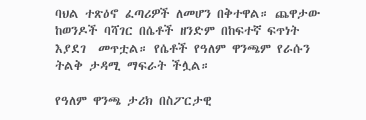ባህል ተጽዕኖ ፈጣሪዎች ለመሆን በቅተዋል። ጨዋታው ከወንዶች ባሻገር በሴቶች ዘንድም በከፍተኛ ፍጥነት እያደገ  መጥቷል። የሴቶች የዓለም ዋንጫም የራሱን ትልቅ ታዳሚ ማፍራት ችሏል።

የዓለም ዋንጫ ታሪክ በስፖርታዊ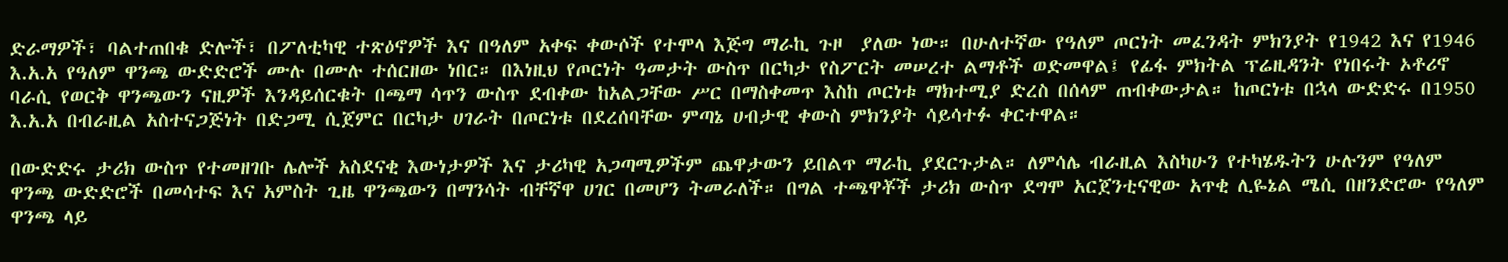ድራማዎች፣ ባልተጠበቁ ድሎች፣ በፖለቲካዊ ተጽዕኖዎች እና በዓለም አቀፍ ቀውሶች የተሞላ እጅግ ማራኪ ጉዞ  ያለው ነው። በሁለተኛው የዓለም ጦርነት መፈንዳት ምክንያት የ1942 እና የ1946 እ.አ.አ የዓለም ዋንጫ ውድድሮች ሙሉ በሙሉ ተሰርዘው ነበር። በእነዚህ የጦርነት ዓመታት ውስጥ በርካታ የስፖርት መሠረተ ልማቶች ወድመዋል፤ የፊፋ ምክትል ፕሬዚዳንት የነበሩት ኦቶሪኖ ባራሲ የወርቅ ዋንጫውን ናዚዎች እንዳይሰርቁት በጫማ ሳጥን ውስጥ ደብቀው ከአልጋቸው ሥር በማስቀመጥ እስከ ጦርነቱ ማክተሚያ ድረስ በሰላም ጠብቀውታል። ከጦርነቱ በኋላ ውድድሩ በ1950 እ.አ.አ በብራዚል አስተናጋጅነት በድጋሚ ሲጀምር በርካታ ሀገራት በጦርነቱ በደረሰባቸው ምጣኔ ሀብታዊ ቀውስ ምክንያት ሳይሳተፉ ቀርተዋል።

በውድድሩ ታሪክ ውስጥ የተመዘገቡ ሌሎች አስደናቂ እውነታዎች እና ታሪካዊ አጋጣሚዎችም ጨዋታውን ይበልጥ ማራኪ ያደርጉታል። ለምሳሌ ብራዚል እስካሁን የተካሄዱትን ሁሉንም የዓለም ዋንጫ ውድድሮች በመሳተፍ እና አምስት ጊዜ ዋንጫውን በማንሳት ብቸኛዋ ሀገር በመሆን ትመራለች። በግል ተጫዋቾች ታሪክ ውስጥ ደግሞ አርጀንቲናዊው አጥቂ ሊዬኔል ሜሲ በዘንድሮው የዓለም ዋንጫ ላይ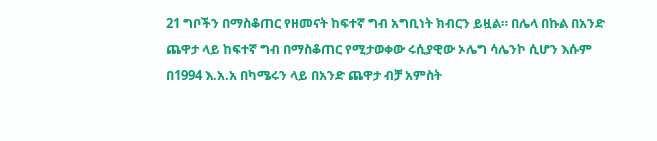21 ግቦችን በማስቆጠር የዘመናት ከፍተኛ ግብ አግቢነት ክብርን ይዟል። በሌላ በኩል በአንድ ጨዋታ ላይ ከፍተኛ ግብ በማስቆጠር የሚታወቀው ሩሲያዊው ኦሌግ ሳሌንኮ ሲሆን እሱም በ1994 እ.አ.አ በካሜሩን ላይ በአንድ ጨዋታ ብቻ አምስት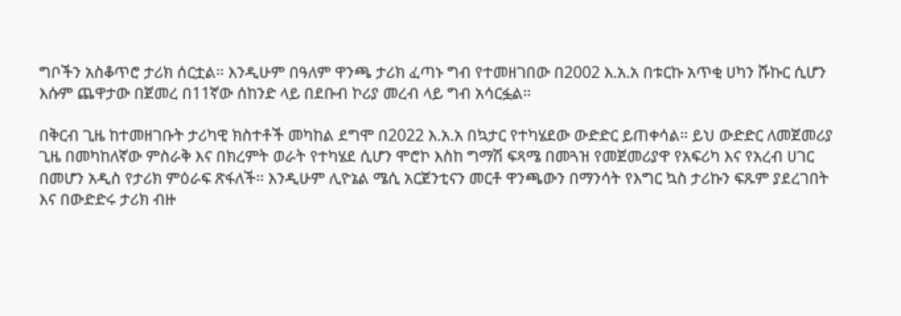ግቦችን አስቆጥሮ ታሪክ ሰርቷል። እንዲሁም በዓለም ዋንጫ ታሪክ ፈጣኑ ግብ የተመዘገበው በ2002 እ.አ.አ በቱርኩ አጥቂ ሀካን ሹኩር ሲሆን እሱም ጨዋታው በጀመረ በ11ኛው ሰከንድ ላይ በደቡብ ኮሪያ መረብ ላይ ግብ አሳርፏል።

በቅርብ ጊዜ ከተመዘገቡት ታሪካዊ ክስተቶች መካከል ደግሞ በ2022 እ.አ.አ በኳታር የተካሄደው ውድድር ይጠቀሳል። ይህ ውድድር ለመጀመሪያ ጊዜ በመካከለኛው ምስራቅ እና በክረምት ወራት የተካሄደ ሲሆን ሞሮኮ እስከ ግማሽ ፍጻሜ በመጓዝ የመጀመሪያዋ የአፍሪካ እና የአረብ ሀገር በመሆን አዲስ የታሪክ ምዕራፍ ጽፋለች። እንዲሁም ሊዮኔል ሜሲ አርጀንቲናን መርቶ ዋንጫውን በማንሳት የእግር ኳስ ታሪኩን ፍጹም ያደረገበት እና በውድድሩ ታሪክ ብዙ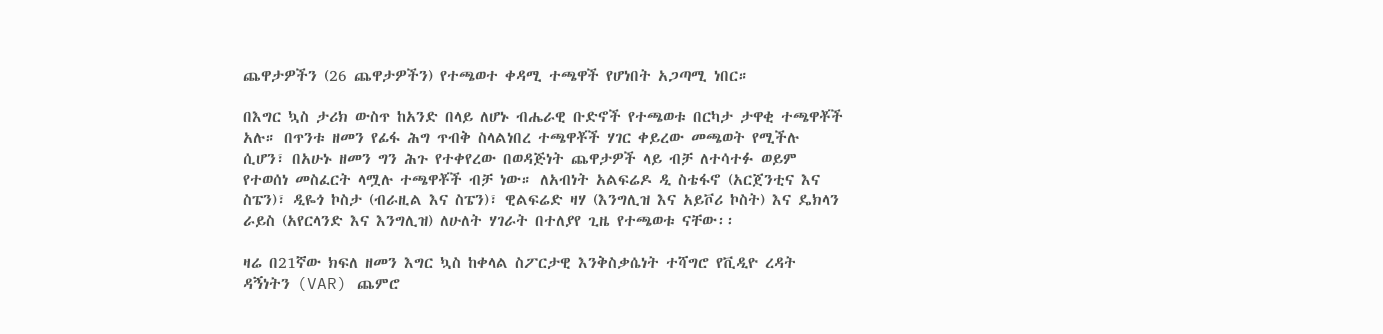ጨዋታዎችን (26 ጨዋታዎችን) የተጫወተ ቀዳሚ ተጫዋች የሆነበት አጋጣሚ ነበር።

በእግር ኳስ ታሪክ ውስጥ ከአንድ በላይ ለሆኑ ብሔራዊ ቡድኖች የተጫወቱ በርካታ ታዋቂ ተጫዋቾች አሉ። በጥንቱ ዘመን የፊፋ ሕግ ጥብቅ ስላልነበረ ተጫዋቾች ሃገር ቀይረው መጫወት የሚችሉ ሲሆን፣ በአሁኑ ዘመን ግን ሕጉ የተቀየረው በወዳጅነት ጨዋታዎች ላይ ብቻ ለተሳተፉ ወይም የተወሰነ መስፈርት ላሟሉ ተጫዋቾች ብቻ ነው። ለአብነት አልፍሬዶ ዲ ስቴፋኖ (አርጀንቲና እና ስፔን)፣ ዲዬጎ ኮስታ (ብራዚል እና ስፔን)፣ ዊልፍሬድ ዛሃ (እንግሊዝ እና አይቮሪ ኮስት) እና ዴክላን ራይስ (አየርላንድ እና እንግሊዝ) ለሁለት ሃገራት በተለያየ ጊዜ የተጫወቱ ናቸው፡፡

ዛሬ በ21ኛው ክፍለ ዘመን እግር ኳስ ከቀላል ስፖርታዊ እንቅስቃሴነት ተሻግሮ የቪዲዮ ረዳት ዳኝነትን (VAR) ጨምሮ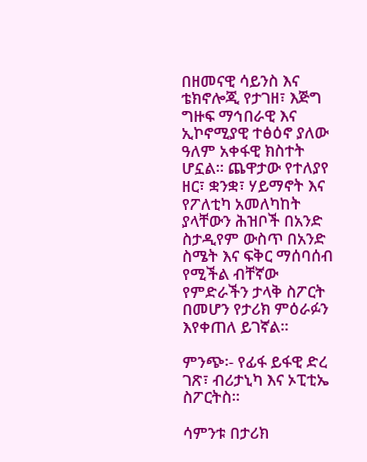በዘመናዊ ሳይንስ እና ቴክኖሎጂ የታገዘ፣ እጅግ ግዙፍ ማኅበራዊ እና ኢኮኖሚያዊ ተፅዕኖ ያለው ዓለም አቀፋዊ ክስተት ሆኗል። ጨዋታው የተለያየ ዘር፣ ቋንቋ፣ ሃይማኖት እና የፖለቲካ አመለካከት ያላቸውን ሕዝቦች በአንድ ስታዲየም ውስጥ በአንድ ስሜት እና ፍቅር ማሰባሰብ የሚችል ብቸኛው የምድራችን ታላቅ ስፖርት በመሆን የታሪክ ምዕራፉን እየቀጠለ ይገኛል።

ምንጭ፡- የፊፋ ይፋዊ ድረ ገጽ፣ ብሪታኒካ እና ኦፒቲኤ ስፖርትስ።

ሳምንቱ በታሪክ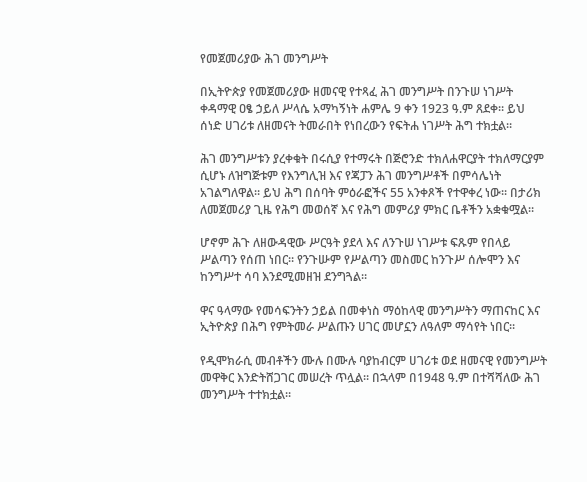የመጀመሪያው ሕገ መንግሥት

በኢትዮጵያ የመጀመሪያው ዘመናዊ የተጻፈ ሕገ መንግሥት በንጉሠ ነገሥት ቀዳማዊ ዐፄ ኃይለ ሥላሴ አማካኝነት ሐምሌ 9 ቀን 1923 ዓ.ም ጸደቀ። ይህ ሰነድ ሀገሪቱ ለዘመናት ትመራበት የነበረውን የፍትሐ ነገሥት ሕግ ተክቷል።

ሕገ መንግሥቱን ያረቀቁት በሩሲያ የተማሩት በጅሮንድ ተክለሐዋርያት ተክለማርያም ሲሆኑ ለዝግጅቱም የእንግሊዝ እና የጃፓን ሕገ መንግሥቶች በምሳሌነት አገልግለዋል። ይህ ሕግ በሰባት ምዕራፎችና 55 አንቀጾች የተዋቀረ ነው፡፡ በታሪክ ለመጀመሪያ ጊዜ የሕግ መወሰኛ እና የሕግ መምሪያ ምክር ቤቶችን አቋቁሟል።

ሆኖም ሕጉ ለዘውዳዊው ሥርዓት ያደላ እና ለንጉሠ ነገሥቱ ፍጹም የበላይ ሥልጣን የሰጠ ነበር። የንጉሡም የሥልጣን መስመር ከንጉሥ ሰሎሞን እና ከንግሥተ ሳባ እንደሚመዘዝ ደንግጓል።

ዋና ዓላማው የመሳፍንትን ኃይል በመቀነስ ማዕከላዊ መንግሥትን ማጠናከር እና ኢትዮጵያ በሕግ የምትመራ ሥልጡን ሀገር መሆኗን ለዓለም ማሳየት ነበር።

የዲሞክራሲ መብቶችን ሙሉ በሙሉ ባያከብርም ሀገሪቱ ወደ ዘመናዊ የመንግሥት መዋቅር እንድትሸጋገር መሠረት ጥሏል። በኋላም በ1948 ዓ.ም በተሻሻለው ሕገ መንግሥት ተተክቷል።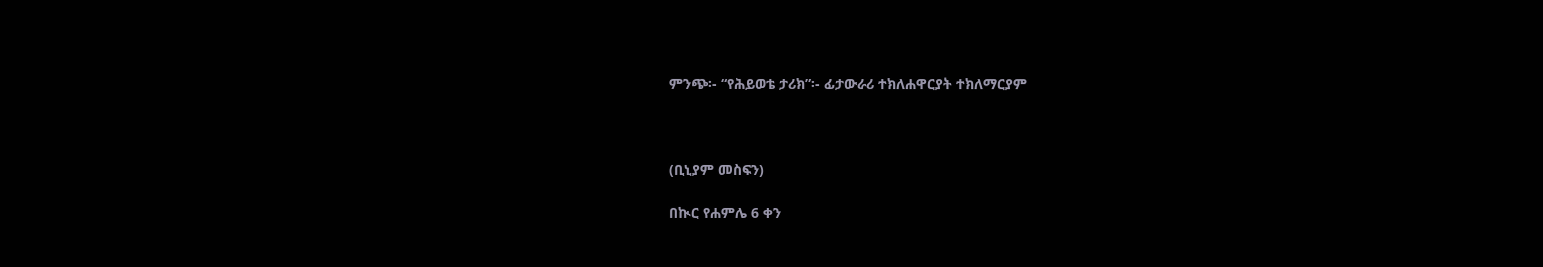ምንጭ፡- “የሕይወቴ ታሪክ”፡- ፊታውራሪ ተክለሐዋርያት ተክለማርያም



(ቢኒያም መስፍን)

በኲር የሐምሌ 6 ቀን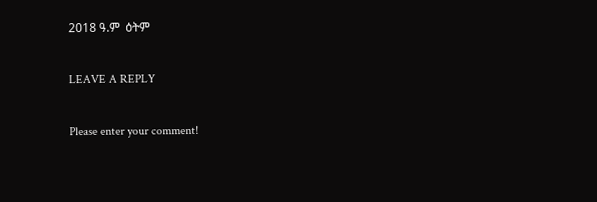2018 ዓ.ም  ዕትም

LEAVE A REPLY

Please enter your comment!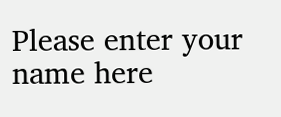Please enter your name here